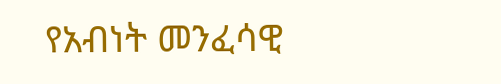የአብነት መንፈሳዊ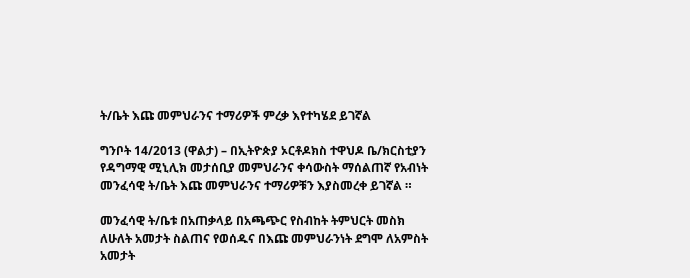ት/ቤት እጩ መምህራንና ተማሪዎች ምረቃ እየተካሄደ ይገኛል

ግንቦት 14/2013 (ዋልታ) – በኢትዮጵያ ኦርቶዶክስ ተዋህዶ ቤ/ክርስቲያን የዳግማዊ ሚኒሊክ መታሰቢያ መምህራንና ቀሳውስት ማሰልጠኛ የአብነት መንፈሳዊ ት/ቤት እጩ መምህራንና ተማሪዎቹን እያስመረቀ ይገኛል ።

መንፈሳዊ ት/ቤቱ በአጠቃላይ በአጫጭር የስብከት ትምህርት መስክ ለሁለት አመታት ስልጠና የወሰዱና በእጩ መምህራንነት ደግሞ ለአምስት አመታት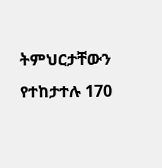ትምህርታቸውን የተከታተሉ 170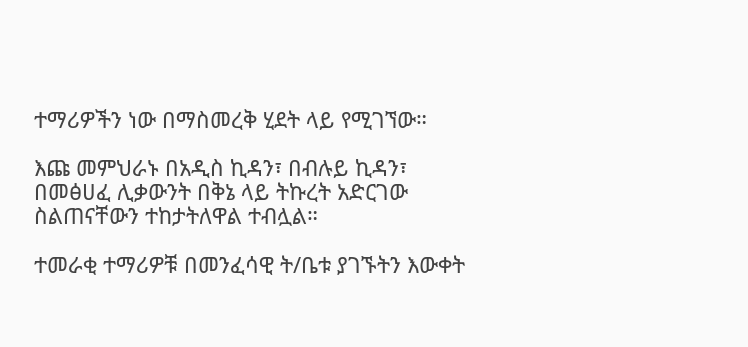ተማሪዎችን ነው በማስመረቅ ሂደት ላይ የሚገኘው።

እጩ መምህራኑ በአዲስ ኪዳን፣ በብሉይ ኪዳን፣ በመፅሀፈ ሊቃውንት በቅኔ ላይ ትኩረት አድርገው ስልጠናቸውን ተከታትለዋል ተብሏል።

ተመራቂ ተማሪዎቹ በመንፈሳዊ ት/ቤቱ ያገኙትን እውቀት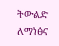ትውልድ ለማነፅና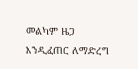መልካም ዜጋ እንዲፈጠር ለማድረግ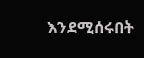እንደሚሰሩበት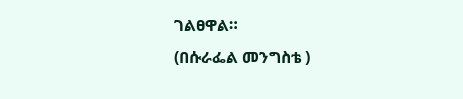ገልፀዋል።
(በሱራፌል መንግስቴ )